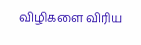விழிகளை விரிய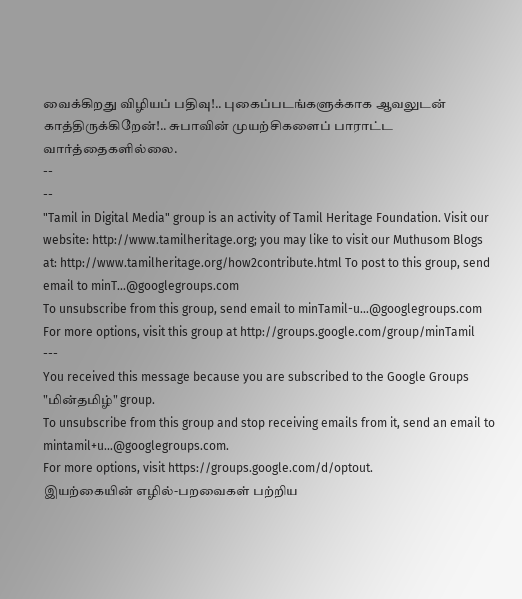வைக்கிறது விழியப் பதிவு!.. புகைப்படங்களுக்காக ஆவலுடன் காத்திருக்கிறேன்!.. சுபாவின் முயற்சிகளைப் பாராட்ட வார்த்தைகளில்லை.
--
--
"Tamil in Digital Media" group is an activity of Tamil Heritage Foundation. Visit our website: http://www.tamilheritage.org; you may like to visit our Muthusom Blogs at: http://www.tamilheritage.org/how2contribute.html To post to this group, send email to minT...@googlegroups.com
To unsubscribe from this group, send email to minTamil-u...@googlegroups.com
For more options, visit this group at http://groups.google.com/group/minTamil
---
You received this message because you are subscribed to the Google Groups "மின்தமிழ்" group.
To unsubscribe from this group and stop receiving emails from it, send an email to mintamil+u...@googlegroups.com.
For more options, visit https://groups.google.com/d/optout.
இயற்கையின் எழில்-பறவைகள் பற்றிய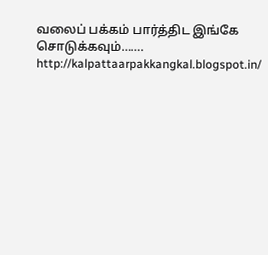வலைப் பக்கம் பார்த்திட இங்கே சொடுக்கவும்……. http://kalpattaarpakkangkal.blogspot.in/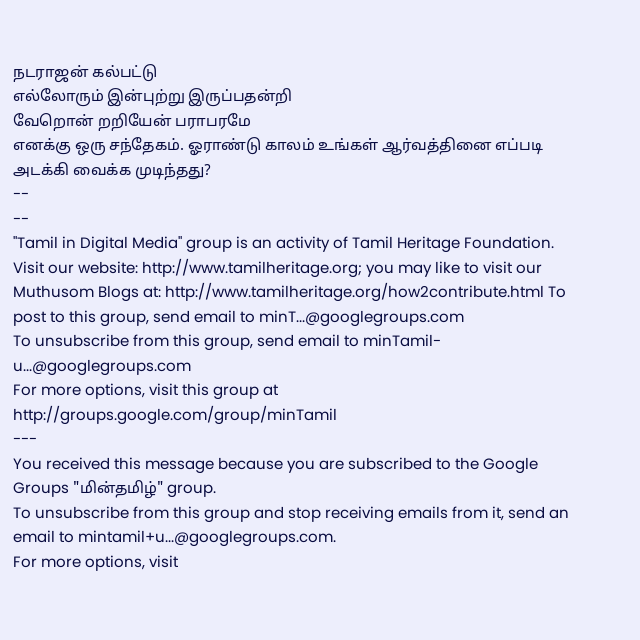நடராஜன் கல்பட்டு
எல்லோரும் இன்புற்று இருப்பதன்றி
வேறொன் றறியேன் பராபரமே
எனக்கு ஒரு சந்தேகம். ஓராண்டு காலம் உங்கள் ஆர்வத்தினை எப்படி அடக்கி வைக்க முடிந்தது?
--
--
"Tamil in Digital Media" group is an activity of Tamil Heritage Foundation. Visit our website: http://www.tamilheritage.org; you may like to visit our Muthusom Blogs at: http://www.tamilheritage.org/how2contribute.html To post to this group, send email to minT...@googlegroups.com
To unsubscribe from this group, send email to minTamil-u...@googlegroups.com
For more options, visit this group at http://groups.google.com/group/minTamil
---
You received this message because you are subscribed to the Google Groups "மின்தமிழ்" group.
To unsubscribe from this group and stop receiving emails from it, send an email to mintamil+u...@googlegroups.com.
For more options, visit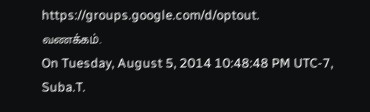https://groups.google.com/d/optout.
வணக்கம்.
On Tuesday, August 5, 2014 10:48:48 PM UTC-7, Suba.T.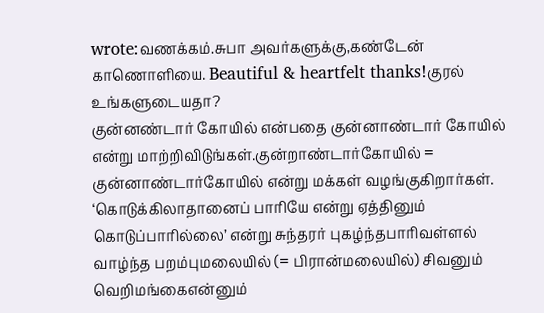wrote:வணக்கம்.சுபா அவர்களுக்கு,கண்டேன் காணொளியை. Beautiful & heartfelt thanks!குரல் உங்களுடையதா?
குன்னண்டார் கோயில் என்பதை குன்னாண்டார் கோயில் என்று மாற்றிவிடுங்கள்.குன்றாண்டார்கோயில் = குன்னாண்டார்கோயில் என்று மக்கள் வழங்குகிறார்கள்.
‘கொடுக்கிலாதானைப் பாரியே என்று ஏத்தினும் கொடுப்பாரில்லை’ என்று சுந்தரர் புகழ்ந்தபாரிவள்ளல் வாழ்ந்த பறம்புமலையில் (= பிரான்மலையில்) சிவனும் வெறிமங்கைஎன்னும்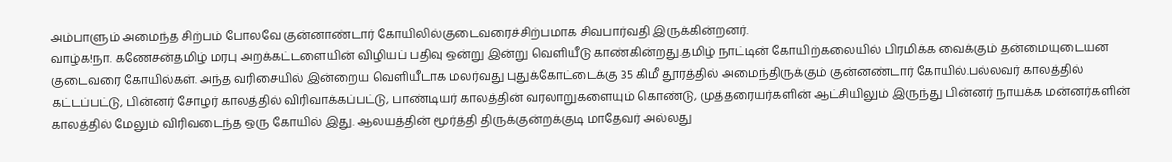அம்பாளும் அமைந்த சிற்பம் போலவே குன்னாண்டார் கோயிலில்குடைவரைச்சிற்பமாக சிவபார்வதி இருக்கின்றனர்.
வாழ்க!நா. கணேசன்தமிழ் மரபு அறக்கட்டளையின் விழியப் பதிவு ஒன்று இன்று வெளியீடு காண்கின்றது.தமிழ் நாட்டின் கோயிற்கலையில் பிரமிக்க வைக்கும் தன்மையுடையன குடைவரை கோயில்கள். அந்த வரிசையில் இன்றைய வெளியீடாக மலர்வது புதுக்கோட்டைக்கு 35 கிமீ தூரத்தில் அமைந்திருக்கும் குன்னண்டார் கோயில்.பல்லவர் காலத்தில் கட்டப்பட்டு, பின்னர் சோழர் காலத்தில் விரிவாக்கப்பட்டு, பாண்டியர் காலத்தின் வரலாறுகளையும் கொண்டு, முத்தரையர்களின் ஆட்சியிலும் இருந்து பின்னர் நாயக்க மன்னர்களின் காலத்தில் மேலும் விரிவடைந்த ஒரு கோயில் இது. ஆலயத்தின் மூர்த்தி திருக்குன்றக்குடி மாதேவர் அல்லது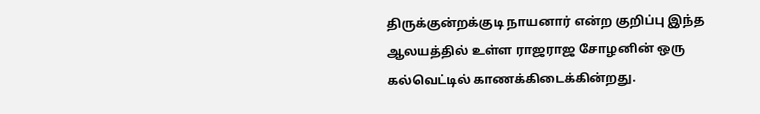திருக்குன்றக்குடி நாயனார் என்ற குறிப்பு இந்த ஆலயத்தில் உள்ள ராஜராஜ சோழனின் ஒரு கல்வெட்டில் காணக்கிடைக்கின்றது.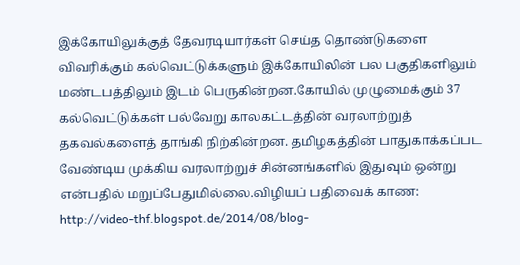இக்கோயிலுக்குத் தேவரடியார்கள் செய்த தொண்டுகளை விவரிக்கும் கல்வெட்டுக்களும் இக்கோயிலின் பல பகுதிகளிலும் மண்டபத்திலும் இடம் பெருகின்றன.கோயில் முழுமைக்கும் 37 கல்வெட்டுக்கள் பல்வேறு காலகட்டத்தின் வரலாற்றுத் தகவல்களைத் தாங்கி நிற்கின்றன. தமிழகத்தின் பாதுகாக்கப்பட வேண்டிய முக்கிய வரலாற்றுச் சின்னங்களில் இதுவும் ஒன்று என்பதில் மறுப்பேதுமில்லை.விழியப் பதிவைக் காண: http://video-thf.blogspot.de/2014/08/blog-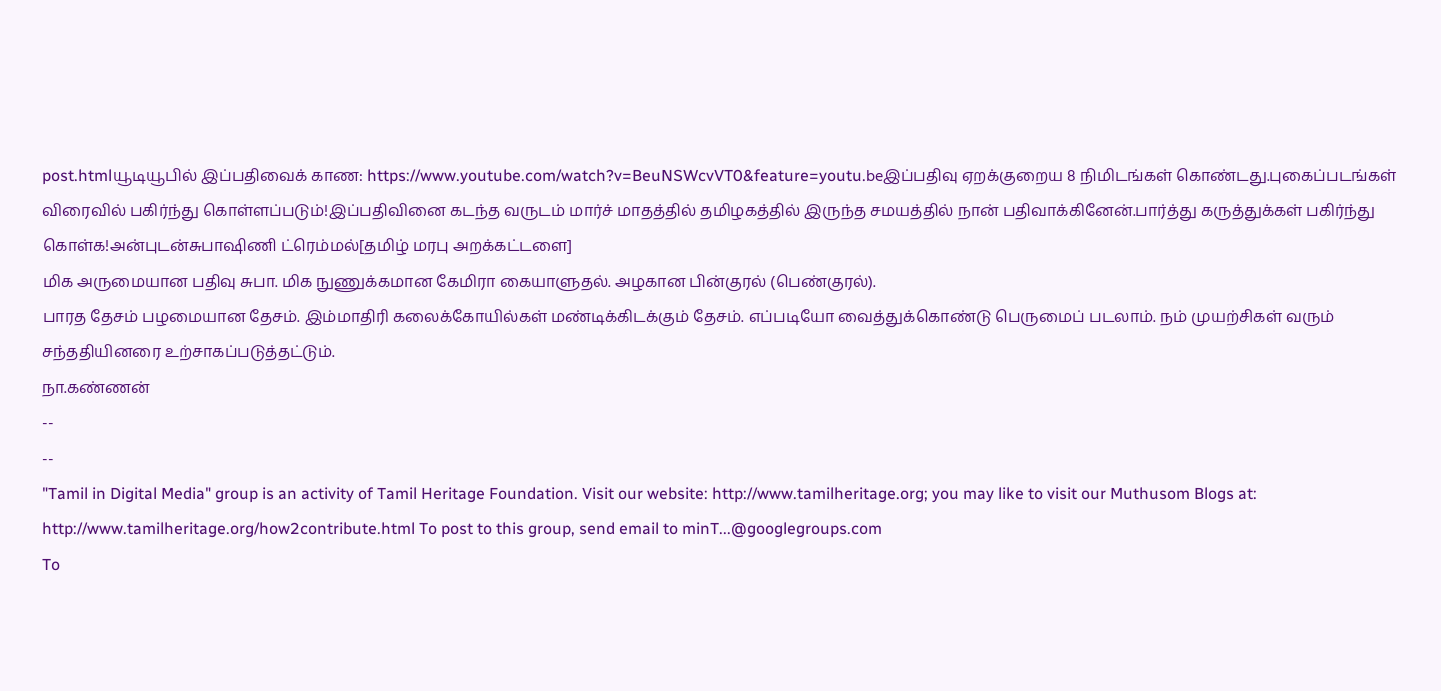post.htmlயூடியூபில் இப்பதிவைக் காண: https://www.youtube.com/watch?v=BeuNSWcvVT0&feature=youtu.beஇப்பதிவு ஏறக்குறைய 8 நிமிடங்கள் கொண்டது.புகைப்படங்கள் விரைவில் பகிர்ந்து கொள்ளப்படும்!இப்பதிவினை கடந்த வருடம் மார்ச் மாதத்தில் தமிழகத்தில் இருந்த சமயத்தில் நான் பதிவாக்கினேன்.பார்த்து கருத்துக்கள் பகிர்ந்து கொள்க!அன்புடன்சுபாஷிணி ட்ரெம்மல்[தமிழ் மரபு அறக்கட்டளை]
மிக அருமையான பதிவு சுபா. மிக நுணுக்கமான கேமிரா கையாளுதல். அழகான பின்குரல் (பெண்குரல்).
பாரத தேசம் பழமையான தேசம். இம்மாதிரி கலைக்கோயில்கள் மண்டிக்கிடக்கும் தேசம். எப்படியோ வைத்துக்கொண்டு பெருமைப் படலாம். நம் முயற்சிகள் வரும் சந்ததியினரை உற்சாகப்படுத்தட்டும்.
நா.கண்ணன்
--
--
"Tamil in Digital Media" group is an activity of Tamil Heritage Foundation. Visit our website: http://www.tamilheritage.org; you may like to visit our Muthusom Blogs at: http://www.tamilheritage.org/how2contribute.html To post to this group, send email to minT...@googlegroups.com
To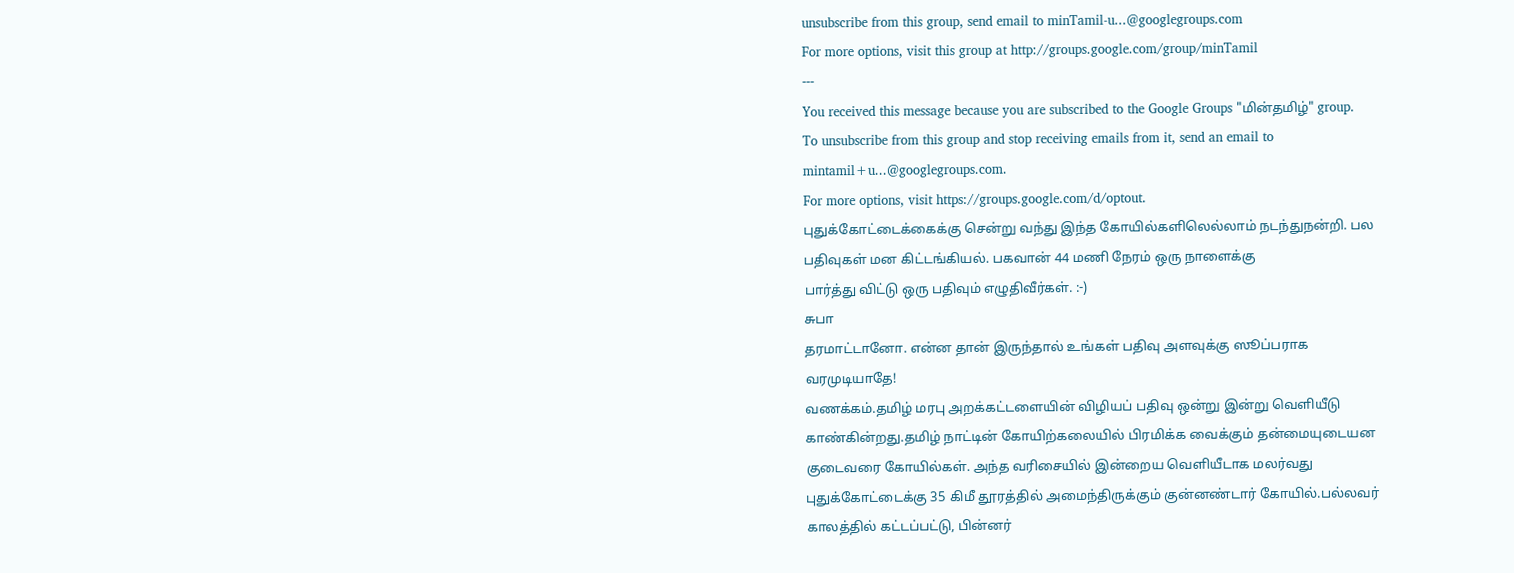unsubscribe from this group, send email to minTamil-u...@googlegroups.com
For more options, visit this group at http://groups.google.com/group/minTamil
---
You received this message because you are subscribed to the Google Groups "மின்தமிழ்" group.
To unsubscribe from this group and stop receiving emails from it, send an email to mintamil+u...@googlegroups.com.
For more options, visit https://groups.google.com/d/optout.
புதுக்கோட்டைக்கைக்கு சென்று வந்து இந்த கோயில்களிலெல்லாம் நடந்துநன்றி. பல பதிவுகள் மன கிட்டங்கியல். பகவான் 44 மணி நேரம் ஒரு நாளைக்கு
பார்த்து விட்டு ஒரு பதிவும் எழுதிவீர்கள். :-)
சுபா
தரமாட்டானோ. என்ன தான் இருந்தால் உங்கள் பதிவு அளவுக்கு ஸூப்பராக
வரமுடியாதே!
வணக்கம்.தமிழ் மரபு அறக்கட்டளையின் விழியப் பதிவு ஒன்று இன்று வெளியீடு காண்கின்றது.தமிழ் நாட்டின் கோயிற்கலையில் பிரமிக்க வைக்கும் தன்மையுடையன குடைவரை கோயில்கள். அந்த வரிசையில் இன்றைய வெளியீடாக மலர்வது புதுக்கோட்டைக்கு 35 கிமீ தூரத்தில் அமைந்திருக்கும் குன்னண்டார் கோயில்.பல்லவர் காலத்தில் கட்டப்பட்டு, பின்னர்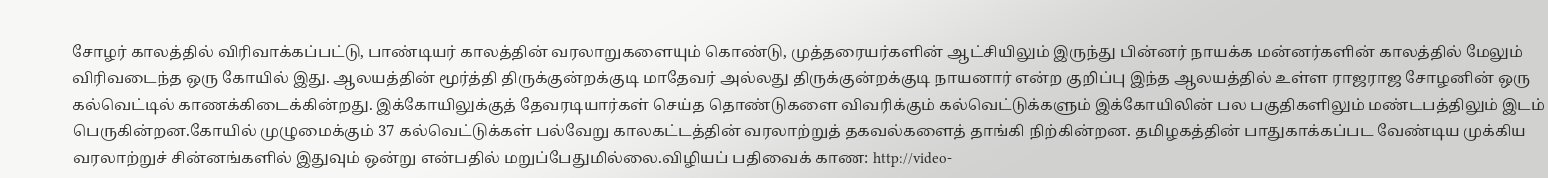சோழர் காலத்தில் விரிவாக்கப்பட்டு, பாண்டியர் காலத்தின் வரலாறுகளையும் கொண்டு, முத்தரையர்களின் ஆட்சியிலும் இருந்து பின்னர் நாயக்க மன்னர்களின் காலத்தில் மேலும் விரிவடைந்த ஒரு கோயில் இது. ஆலயத்தின் மூர்த்தி திருக்குன்றக்குடி மாதேவர் அல்லது திருக்குன்றக்குடி நாயனார் என்ற குறிப்பு இந்த ஆலயத்தில் உள்ள ராஜராஜ சோழனின் ஒரு கல்வெட்டில் காணக்கிடைக்கின்றது. இக்கோயிலுக்குத் தேவரடியார்கள் செய்த தொண்டுகளை விவரிக்கும் கல்வெட்டுக்களும் இக்கோயிலின் பல பகுதிகளிலும் மண்டபத்திலும் இடம் பெருகின்றன.கோயில் முழுமைக்கும் 37 கல்வெட்டுக்கள் பல்வேறு காலகட்டத்தின் வரலாற்றுத் தகவல்களைத் தாங்கி நிற்கின்றன. தமிழகத்தின் பாதுகாக்கப்பட வேண்டிய முக்கிய வரலாற்றுச் சின்னங்களில் இதுவும் ஒன்று என்பதில் மறுப்பேதுமில்லை.விழியப் பதிவைக் காண: http://video-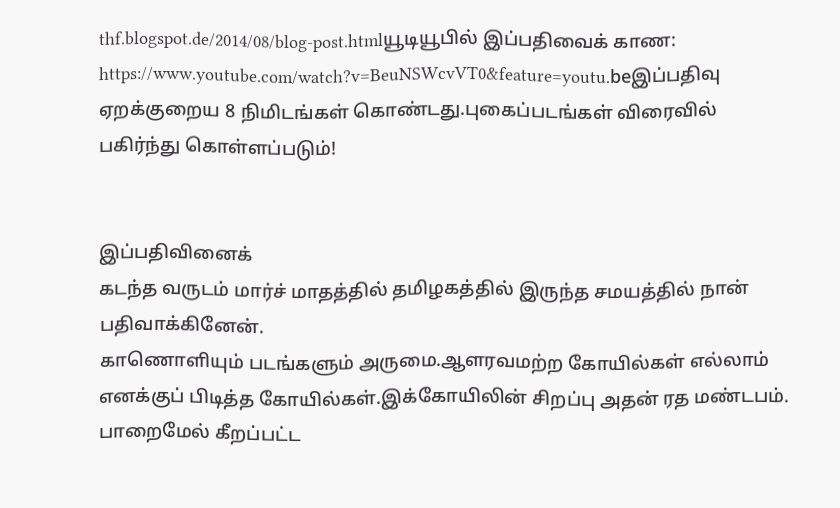thf.blogspot.de/2014/08/blog-post.htmlயூடியூபில் இப்பதிவைக் காண: https://www.youtube.com/watch?v=BeuNSWcvVT0&feature=youtu.beஇப்பதிவு ஏறக்குறைய 8 நிமிடங்கள் கொண்டது.புகைப்படங்கள் விரைவில் பகிர்ந்து கொள்ளப்படும்!


இப்பதிவினைக்
கடந்த வருடம் மார்ச் மாதத்தில் தமிழகத்தில் இருந்த சமயத்தில் நான் பதிவாக்கினேன்.
காணொளியும் படங்களும் அருமை.ஆளரவமற்ற கோயில்கள் எல்லாம் எனக்குப் பிடித்த கோயில்கள்.இக்கோயிலின் சிறப்பு அதன் ரத மண்டபம்.
பாறைமேல் கீறப்பட்ட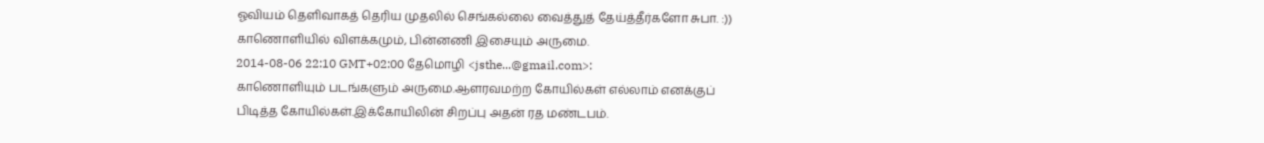ஓவியம் தெளிவாகத் தெரிய முதலில் செங்கல்லை வைத்துத் தேய்த்தீர்களோ சுபா. :))
காணொளியில் விளக்கமும், பின்னணி இசையும் அருமை.
2014-08-06 22:10 GMT+02:00 தேமொழி <jsthe...@gmail.com>:
காணொளியும் படங்களும் அருமை.ஆளரவமற்ற கோயில்கள் எல்லாம் எனக்குப் பிடித்த கோயில்கள்.இக்கோயிலின் சிறப்பு அதன் ரத மண்டபம்.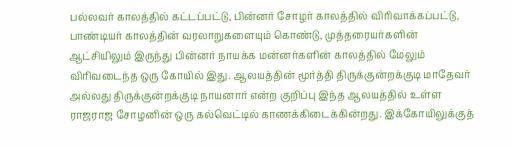பல்லவர் காலத்தில் கட்டப்பட்டு, பின்னர் சோழர் காலத்தில் விரிவாக்கப்பட்டு, பாண்டியர் காலத்தின் வரலாறுகளையும் கொண்டு, முத்தரையர்களின் ஆட்சியிலும் இருந்து பின்னர் நாயக்க மன்னர்களின் காலத்தில் மேலும் விரிவடைந்த ஒரு கோயில் இது. ஆலயத்தின் மூர்த்தி திருக்குன்றக்குடி மாதேவர் அல்லது திருக்குன்றக்குடி நாயனார் என்ற குறிப்பு இந்த ஆலயத்தில் உள்ள ராஜராஜ சோழனின் ஒரு கல்வெட்டில் காணக்கிடைக்கின்றது. இக்கோயிலுக்குத்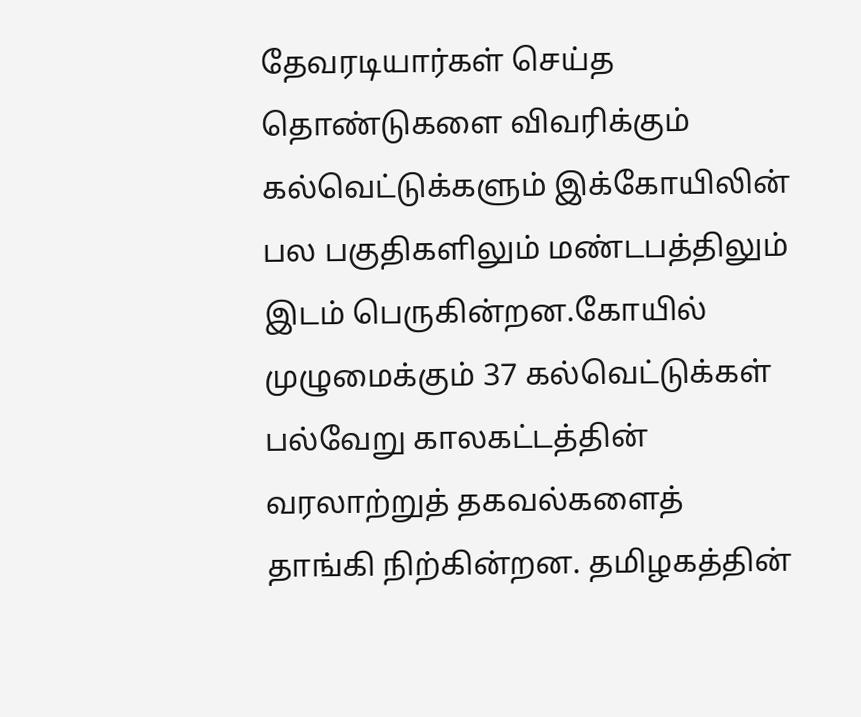தேவரடியார்கள் செய்த தொண்டுகளை விவரிக்கும் கல்வெட்டுக்களும் இக்கோயிலின் பல பகுதிகளிலும் மண்டபத்திலும் இடம் பெருகின்றன.கோயில் முழுமைக்கும் 37 கல்வெட்டுக்கள் பல்வேறு காலகட்டத்தின் வரலாற்றுத் தகவல்களைத் தாங்கி நிற்கின்றன. தமிழகத்தின்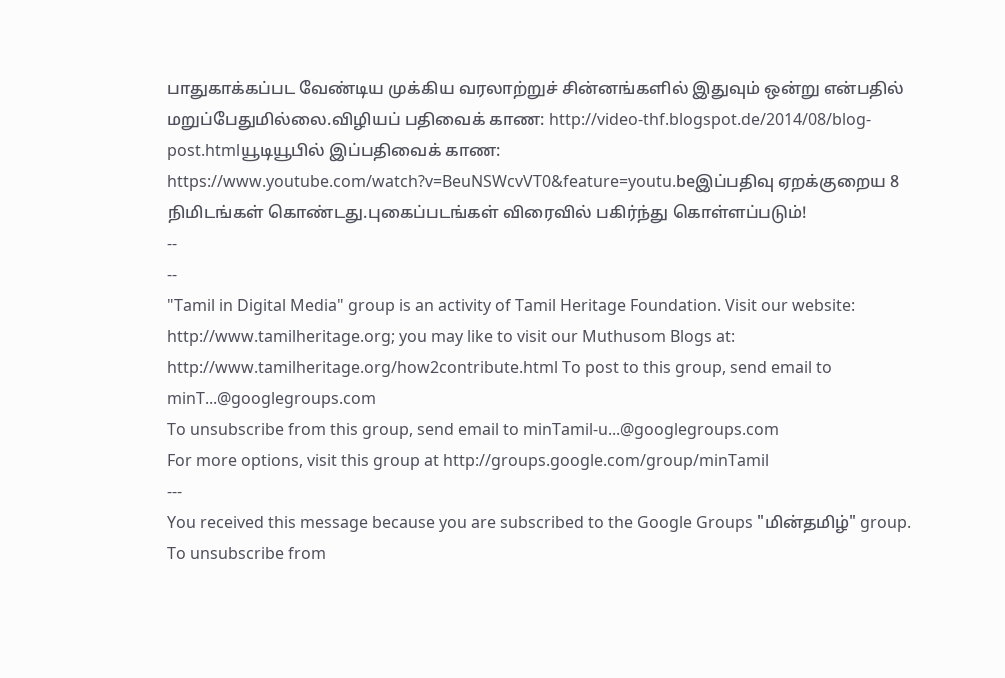பாதுகாக்கப்பட வேண்டிய முக்கிய வரலாற்றுச் சின்னங்களில் இதுவும் ஒன்று என்பதில் மறுப்பேதுமில்லை.விழியப் பதிவைக் காண: http://video-thf.blogspot.de/2014/08/blog-post.htmlயூடியூபில் இப்பதிவைக் காண: https://www.youtube.com/watch?v=BeuNSWcvVT0&feature=youtu.beஇப்பதிவு ஏறக்குறைய 8 நிமிடங்கள் கொண்டது.புகைப்படங்கள் விரைவில் பகிர்ந்து கொள்ளப்படும்!
--
--
"Tamil in Digital Media" group is an activity of Tamil Heritage Foundation. Visit our website: http://www.tamilheritage.org; you may like to visit our Muthusom Blogs at: http://www.tamilheritage.org/how2contribute.html To post to this group, send email to minT...@googlegroups.com
To unsubscribe from this group, send email to minTamil-u...@googlegroups.com
For more options, visit this group at http://groups.google.com/group/minTamil
---
You received this message because you are subscribed to the Google Groups "மின்தமிழ்" group.
To unsubscribe from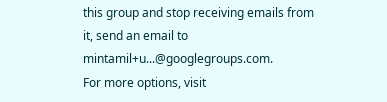this group and stop receiving emails from it, send an email to mintamil+u...@googlegroups.com.
For more options, visit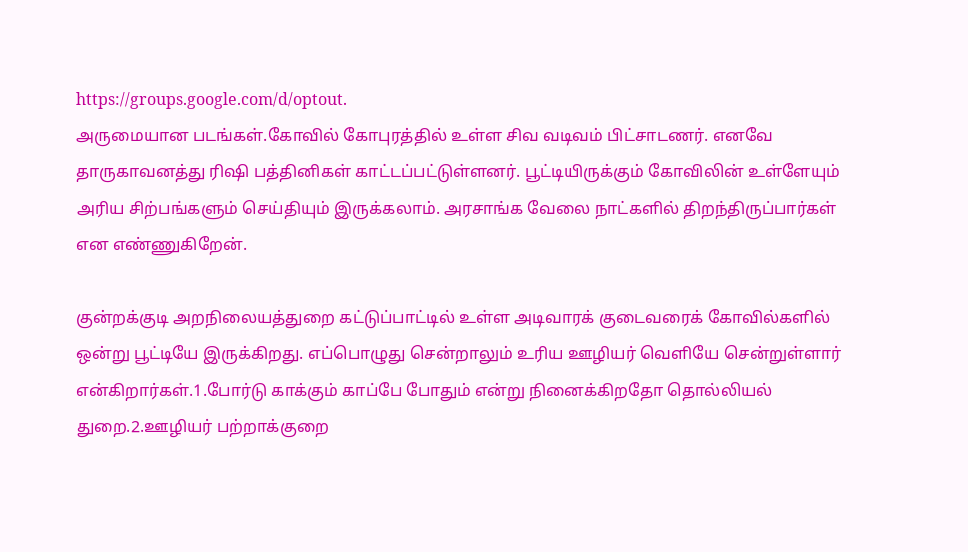https://groups.google.com/d/optout.
அருமையான படங்கள்.கோவில் கோபுரத்தில் உள்ள சிவ வடிவம் பிட்சாடணர். எனவே தாருகாவனத்து ரிஷி பத்தினிகள் காட்டப்பட்டுள்ளனர். பூட்டியிருக்கும் கோவிலின் உள்ளேயும் அரிய சிற்பங்களும் செய்தியும் இருக்கலாம். அரசாங்க வேலை நாட்களில் திறந்திருப்பார்கள் என எண்ணுகிறேன்.

குன்றக்குடி அறநிலையத்துறை கட்டுப்பாட்டில் உள்ள அடிவாரக் குடைவரைக் கோவில்களில் ஒன்று பூட்டியே இருக்கிறது. எப்பொழுது சென்றாலும் உரிய ஊழியர் வெளியே சென்றுள்ளார் என்கிறார்கள்.1.போர்டு காக்கும் காப்பே போதும் என்று நினைக்கிறதோ தொல்லியல் துறை.2.ஊழியர் பற்றாக்குறை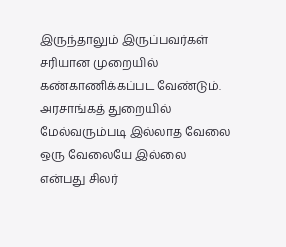இருந்தாலும் இருப்பவர்கள் சரியான முறையில் கண்காணிக்கப்பட வேண்டும். அரசாங்கத் துறையில் மேல்வரும்படி இல்லாத வேலை ஒரு வேலையே இல்லை என்பது சிலர்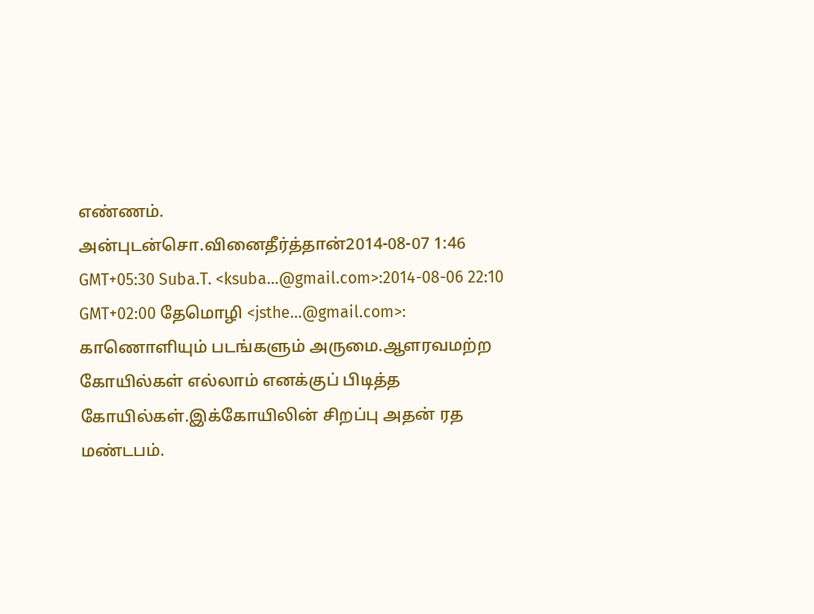எண்ணம்.
அன்புடன்சொ.வினைதீர்த்தான்2014-08-07 1:46 GMT+05:30 Suba.T. <ksuba...@gmail.com>:2014-08-06 22:10 GMT+02:00 தேமொழி <jsthe...@gmail.com>:
காணொளியும் படங்களும் அருமை.ஆளரவமற்ற கோயில்கள் எல்லாம் எனக்குப் பிடித்த கோயில்கள்.இக்கோயிலின் சிறப்பு அதன் ரத மண்டபம்.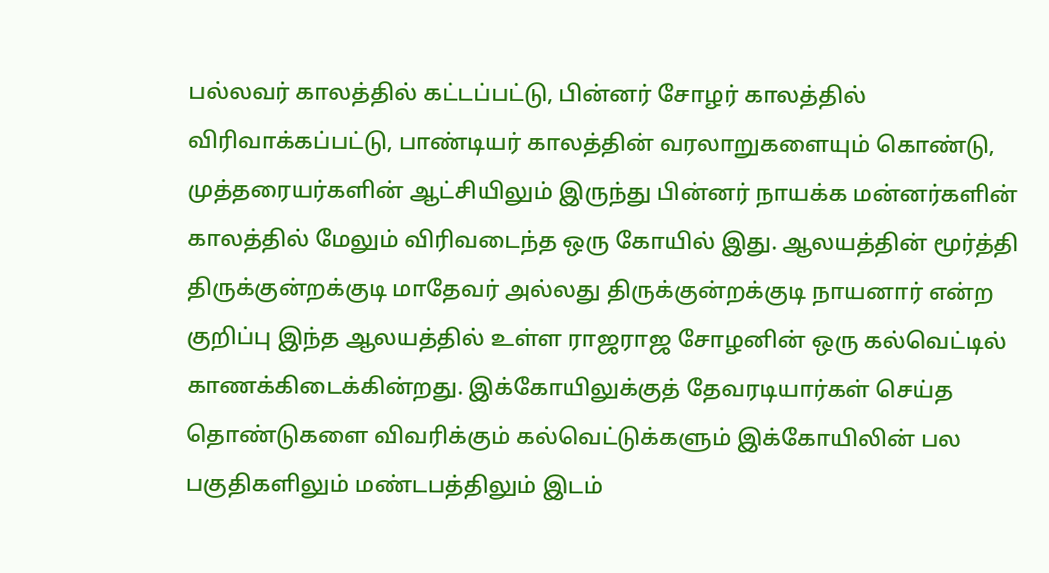பல்லவர் காலத்தில் கட்டப்பட்டு, பின்னர் சோழர் காலத்தில் விரிவாக்கப்பட்டு, பாண்டியர் காலத்தின் வரலாறுகளையும் கொண்டு, முத்தரையர்களின் ஆட்சியிலும் இருந்து பின்னர் நாயக்க மன்னர்களின் காலத்தில் மேலும் விரிவடைந்த ஒரு கோயில் இது. ஆலயத்தின் மூர்த்தி திருக்குன்றக்குடி மாதேவர் அல்லது திருக்குன்றக்குடி நாயனார் என்ற குறிப்பு இந்த ஆலயத்தில் உள்ள ராஜராஜ சோழனின் ஒரு கல்வெட்டில் காணக்கிடைக்கின்றது. இக்கோயிலுக்குத் தேவரடியார்கள் செய்த தொண்டுகளை விவரிக்கும் கல்வெட்டுக்களும் இக்கோயிலின் பல பகுதிகளிலும் மண்டபத்திலும் இடம்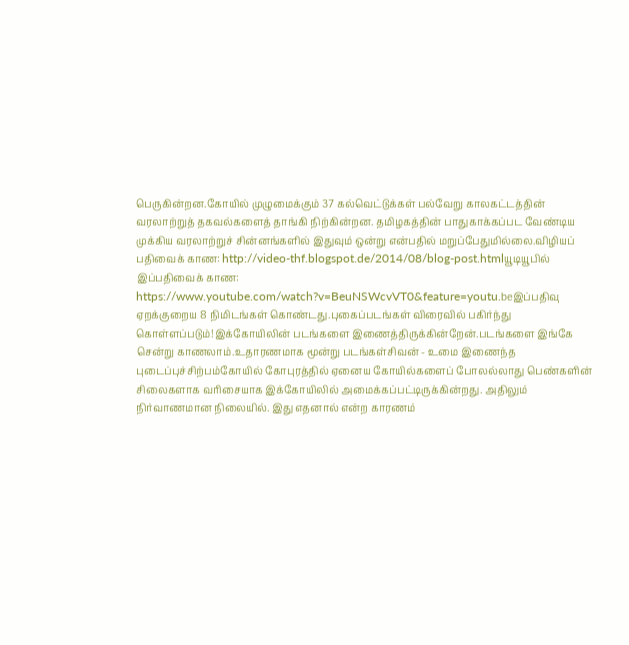பெருகின்றன.கோயில் முழுமைக்கும் 37 கல்வெட்டுக்கள் பல்வேறு காலகட்டத்தின் வரலாற்றுத் தகவல்களைத் தாங்கி நிற்கின்றன. தமிழகத்தின் பாதுகாக்கப்பட வேண்டிய முக்கிய வரலாற்றுச் சின்னங்களில் இதுவும் ஒன்று என்பதில் மறுப்பேதுமில்லை.விழியப் பதிவைக் காண: http://video-thf.blogspot.de/2014/08/blog-post.htmlயூடியூபில் இப்பதிவைக் காண: https://www.youtube.com/watch?v=BeuNSWcvVT0&feature=youtu.beஇப்பதிவு ஏறக்குறைய 8 நிமிடங்கள் கொண்டது.புகைப்படங்கள் விரைவில் பகிர்ந்து கொள்ளப்படும்!இக்கோயிலின் படங்களை இணைத்திருக்கின்றேன்.படங்களை இங்கே சென்று காணலாம்.உதாரணமாக மூன்று படங்கள்சிவன் - உமை இணைந்த புடைப்புச்சிற்பம்கோயில் கோபுரத்தில் ஏனைய கோயில்களைப் போலல்லாது பெண்களின் சிலைகளாக வரிசையாக இக்கோயிலில் அமைக்கப்பட்டிருக்கின்றது. அதிலும் நிர்வாணமான நிலையில். இது எதனால் என்ற காரணம்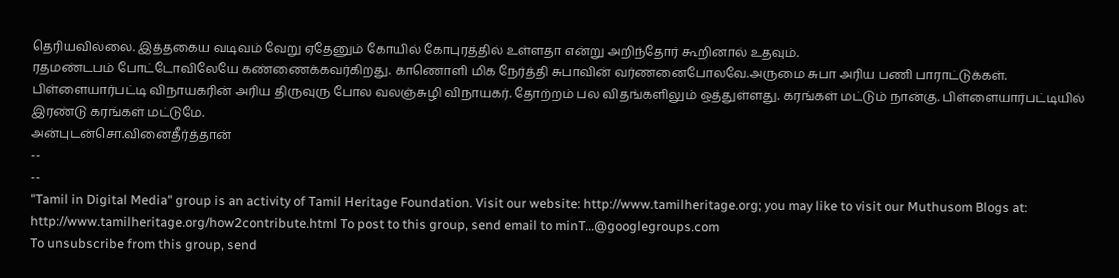தெரியவில்லை. இத்தகைய வடிவம் வேறு ஏதேனும் கோயில் கோபுரத்தில் உள்ளதா என்று அறிந்தோர் கூறினால் உதவும்.
ரதமண்டபம் போட்டோவிலேயே கண்ணைக்கவர்கிறது. காணொளி மிக நேர்த்தி சுபாவின் வர்ணனைபோலவே.அருமை சுபா அரிய பணி பாராட்டுக்கள்.
பிள்ளையார்பட்டி விநாயகரின் அரிய திருவுரு போல வலஞ்சுழி விநாயகர். தோற்றம் பல விதங்களிலும் ஒத்துள்ளது. கரங்கள் மட்டும் நான்கு. பிள்ளையார்பட்டியில் இரண்டு கரங்கள் மட்டுமே.
அன்புடன்சொ.வினைதீர்த்தான்
--
--
"Tamil in Digital Media" group is an activity of Tamil Heritage Foundation. Visit our website: http://www.tamilheritage.org; you may like to visit our Muthusom Blogs at: http://www.tamilheritage.org/how2contribute.html To post to this group, send email to minT...@googlegroups.com
To unsubscribe from this group, send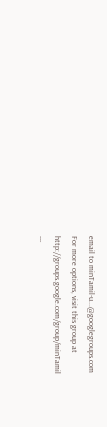email to minTamil-u...@googlegroups.com
For more options, visit this group at http://groups.google.com/group/minTamil
---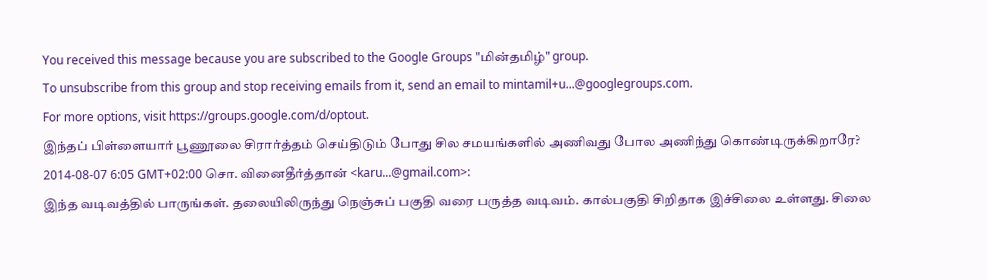You received this message because you are subscribed to the Google Groups "மின்தமிழ்" group.
To unsubscribe from this group and stop receiving emails from it, send an email to mintamil+u...@googlegroups.com.
For more options, visit https://groups.google.com/d/optout.
இந்தப் பிள்ளையார் பூணூலை சிரார்த்தம் செய்திடும் போது சில சமயங்களில் அணிவது போல அணிந்து கொண்டிருக்கிறாரே?
2014-08-07 6:05 GMT+02:00 சொ. வினைதீர்த்தான் <karu...@gmail.com>:
இந்த வடிவத்தில் பாருங்கள். தலையிலிருந்து நெஞ்சுப் பகுதி வரை பருத்த வடிவம். கால்பகுதி சிறிதாக இச்சிலை உள்ளது. சிலை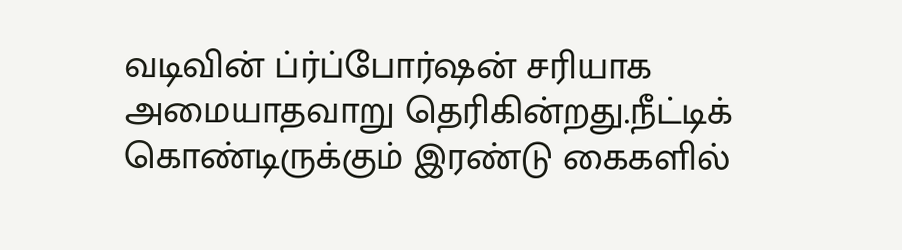வடிவின் ப்ர்ப்போர்ஷன் சரியாக அமையாதவாறு தெரிகின்றது.நீட்டிக் கொண்டிருக்கும் இரண்டு கைகளில்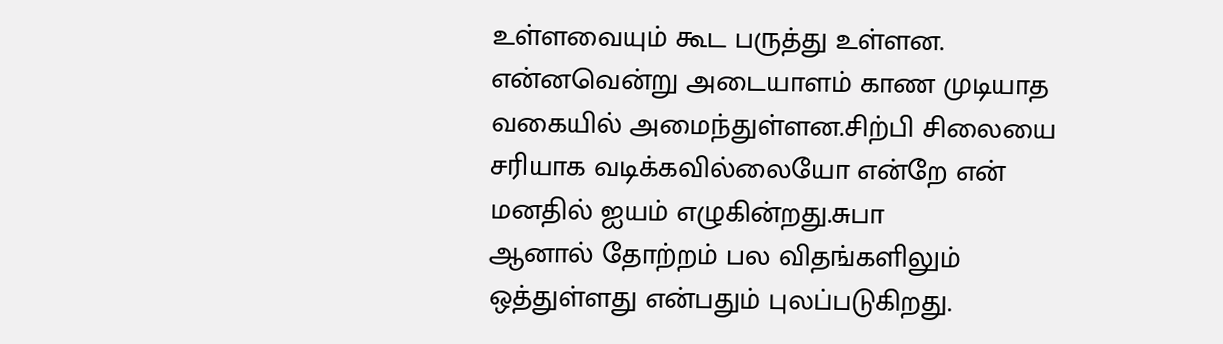உள்ளவையும் கூட பருத்து உள்ளன. என்னவென்று அடையாளம் காண முடியாத வகையில் அமைந்துள்ளன.சிற்பி சிலையை சரியாக வடிக்கவில்லையோ என்றே என் மனதில் ஐயம் எழுகின்றது.சுபா
ஆனால் தோற்றம் பல விதங்களிலும் ஒத்துள்ளது என்பதும் புலப்படுகிறது.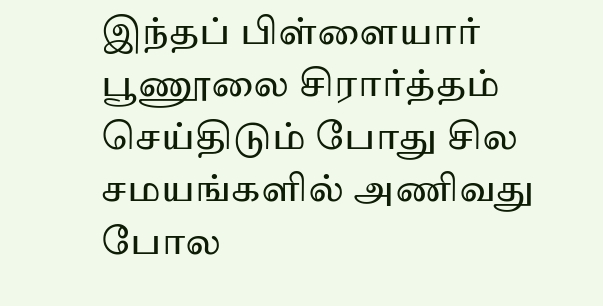இந்தப் பிள்ளையார் பூணூலை சிரார்த்தம் செய்திடும் போது சில சமயங்களில் அணிவது போல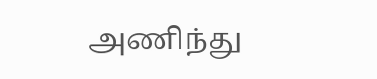அணிந்து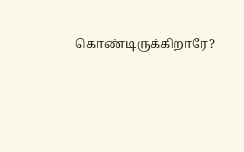கொண்டிருக்கிறாரே?